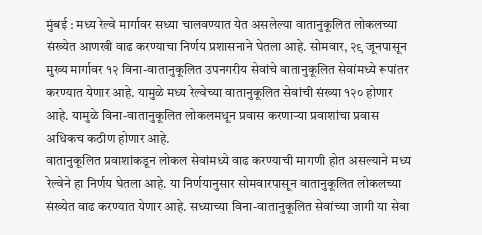मुंबई : मध्य रेल्वे मार्गावर सध्या चालवण्यात येत असलेल्या वातानुकूलित लोकलच्या संख्येत आणखी वाढ करण्याचा निर्णय प्रशासनाने घेतला आहे. सोमवार, २९ जूनपासून मुख्य मार्गावर १२ विना-वातानुकूलित उपनगरीय सेवांचे वातानुकूलित सेवांमध्ये रूपांतर करण्यात येणार आहे. यामुळे मध्य रेल्वेच्या वातानुकूलित सेवांची संख्या १२० होणार आहे. यामुळे विना-वातानुकूलित लोकलमधून प्रवास करणाऱ्या प्रवाशांचा प्रवास अधिकच कठीण होणार आहे.
वातानुकूलित प्रवाशांकडून लोकल सेवांमध्ये वाढ करण्याची मागणी होत असल्याने मध्य रेल्वेने हा निर्णय घेतला आहे. या निर्णयानुसार सोमवारपासून वातानुकूलित लोकलच्या संख्येत वाढ करण्यात येणार आहे. सध्याच्या विना-वातानुकूलित सेवांच्या जागी या सेवा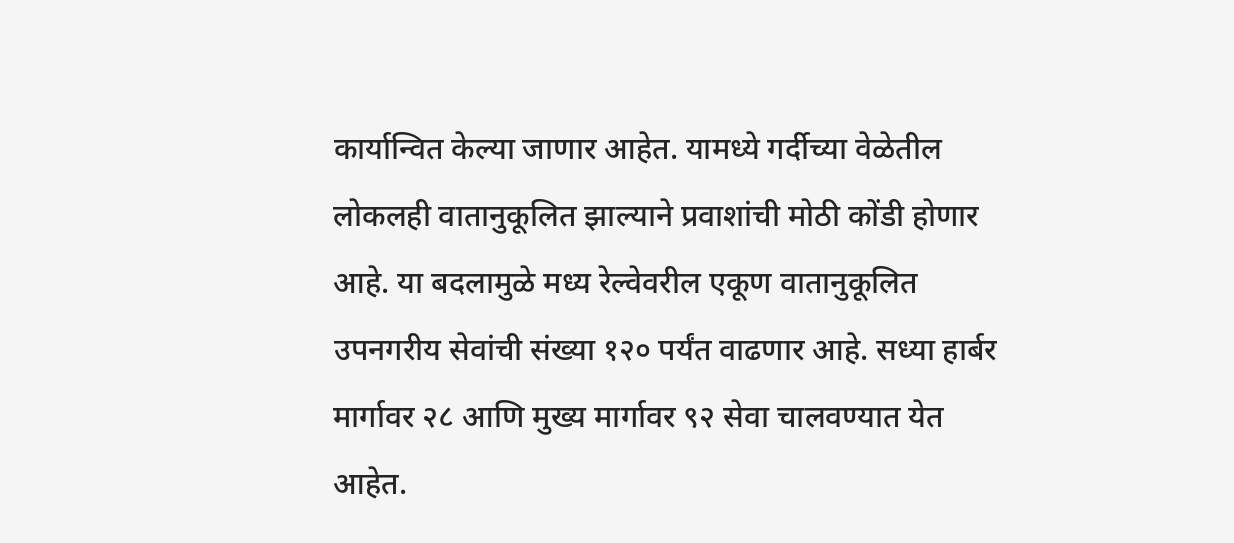कार्यान्वित केल्या जाणार आहेत. यामध्ये गर्दीच्या वेळेतील लोकलही वातानुकूलित झाल्याने प्रवाशांची मोठी कोंडी होणार आहे. या बदलामुळे मध्य रेल्वेवरील एकूण वातानुकूलित उपनगरीय सेवांची संख्या १२० पर्यंत वाढणार आहे. सध्या हार्बर मार्गावर २८ आणि मुख्य मार्गावर ९२ सेवा चालवण्यात येत आहेत.